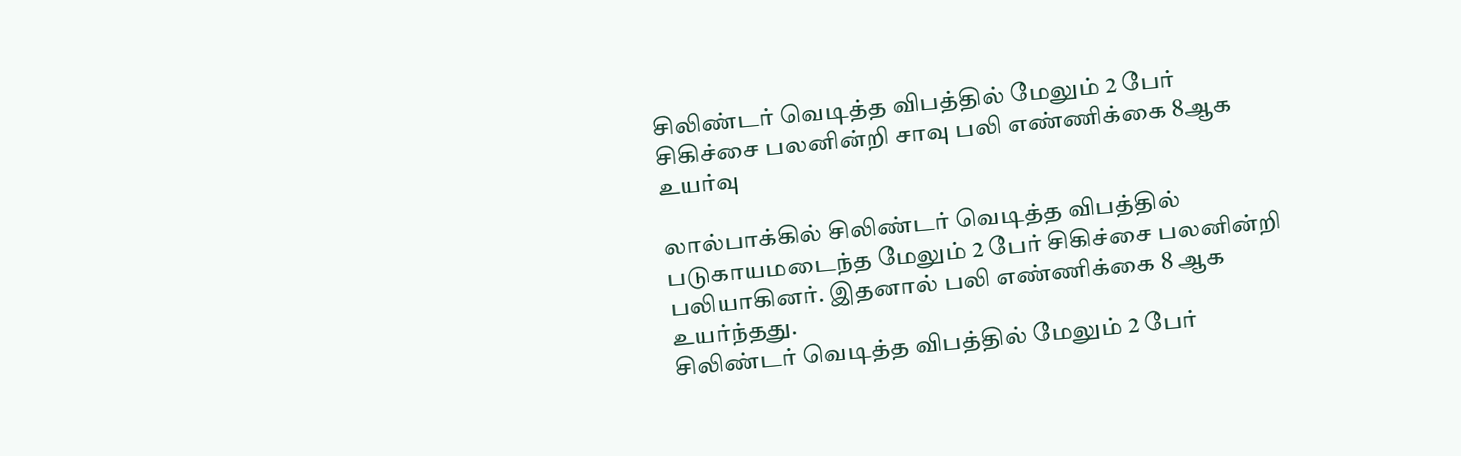சிலிண்டர் வெடித்த விபத்தில் மேலும் 2 பேர் சிகிச்சை பலனின்றி சாவு பலி எண்ணிக்கை 8ஆக உயர்வு

லால்பாக்கில் சிலிண்டர் வெடித்த விபத்தில் படுகாயமடைந்த மேலும் 2 பேர் சிகிச்சை பலனின்றி பலியாகினர். இதனால் பலி எண்ணிக்கை 8 ஆக உயர்ந்தது.
சிலிண்டர் வெடித்த விபத்தில் மேலும் 2 பேர்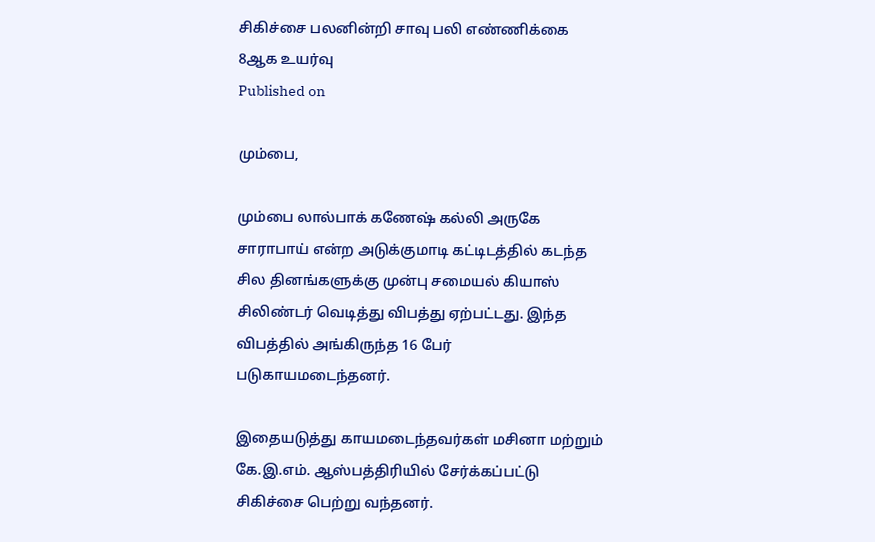சிகிச்சை பலனின்றி சாவு பலி எண்ணிக்கை 8ஆக உயர்வு
Published on

மும்பை,

மும்பை லால்பாக் கணேஷ் கல்லி அருகே சாராபாய் என்ற அடுக்குமாடி கட்டிடத்தில் கடந்த சில தினங்களுக்கு முன்பு சமையல் கியாஸ் சிலிண்டர் வெடித்து விபத்து ஏற்பட்டது. இந்த விபத்தில் அங்கிருந்த 16 பேர் படுகாயமடைந்தனர்.

இதையடுத்து காயமடைந்தவர்கள் மசினா மற்றும் கே.இ.எம். ஆஸ்பத்திரியில் சேர்க்கப்பட்டு சிகிச்சை பெற்று வந்தனர்.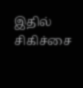இதில் சிகிச்சை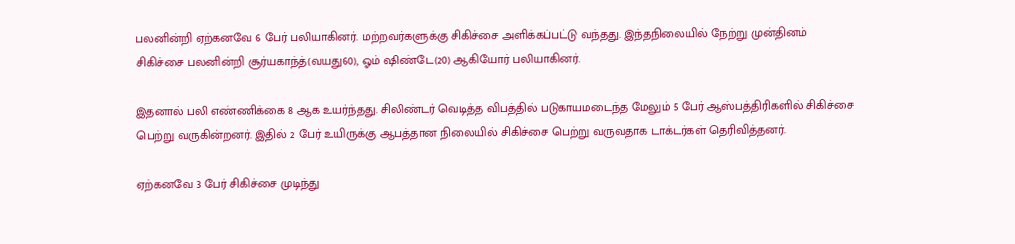பலனின்றி ஏற்கனவே 6 பேர் பலியாகினர். மற்றவர்களுக்கு சிகிச்சை அளிக்கப்பட்டு வந்தது. இந்தநிலையில் நேற்று முன்தினம் சிகிச்சை பலனின்றி சூர்யகாந்த்(வயது60), ஓம் ஷிண்டே(20) ஆகியோர் பலியாகினர்.

இதனால் பலி எண்ணிக்கை 8 ஆக உயர்ந்தது. சிலிண்டர் வெடித்த விபத்தில் படுகாயமடைந்த மேலும் 5 பேர் ஆஸ்பத்திரிகளில் சிகிச்சை பெற்று வருகின்றனர். இதில் 2 பேர் உயிருக்கு ஆபத்தான நிலையில் சிகிச்சை பெற்று வருவதாக டாக்டர்கள் தெரிவித்தனர்.

ஏற்கனவே 3 பேர் சிகிச்சை முடிந்து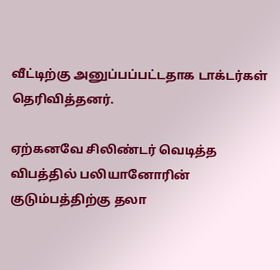வீட்டிற்கு அனுப்பப்பட்டதாக டாக்டர்கள் தெரிவித்தனர்.

ஏற்கனவே சிலிண்டர் வெடித்த விபத்தில் பலியானோரின் குடும்பத்திற்கு தலா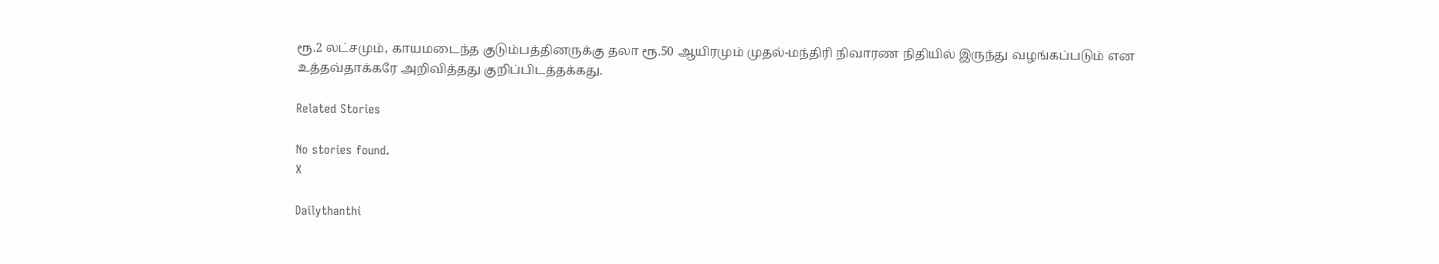ரூ.2 லட்சமும், காயமடைந்த குடும்பத்தினருக்கு தலா ரூ.50 ஆயிரமும் முதல்-மந்திரி நிவாரண நிதியில் இருந்து வழங்கப்படும் என உத்தவ்தாக்கரே அறிவித்தது குறிப்பிடத்தக்கது.

Related Stories

No stories found.
X

Dailythanthi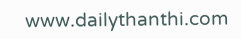www.dailythanthi.com